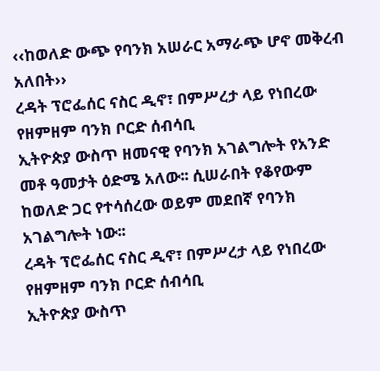‹‹ከወለድ ውጭ የባንክ አሠራር አማራጭ ሆኖ መቅረብ አለበት››
ረዳት ፕሮፌሰር ናስር ዲኖ፣ በምሥረታ ላይ የነበረው የዘምዘም ባንክ ቦርድ ሰብሳቢ
ኢትዮጵያ ውስጥ ዘመናዊ የባንክ አገልግሎት የአንድ መቶ ዓመታት ዕድሜ አለው፡፡ ሲሠራበት የቆየውም ከወለድ ጋር የተሳሰረው ወይም መደበኛ የባንክ አገልግሎት ነው፡፡
ረዳት ፕሮፌሰር ናስር ዲኖ፣ በምሥረታ ላይ የነበረው የዘምዘም ባንክ ቦርድ ሰብሳቢ
ኢትዮጵያ ውስጥ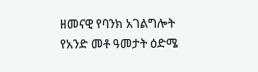ዘመናዊ የባንክ አገልግሎት የአንድ መቶ ዓመታት ዕድሜ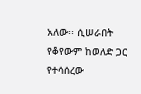አለው፡፡ ሲሠራበት የቆየውም ከወለድ ጋር የተሳሰረው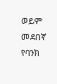ወይም መደበኛ የባንክ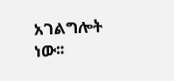አገልግሎት ነው፡፡